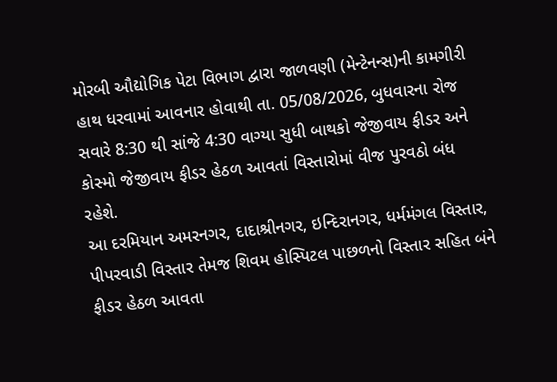મોરબી ઔદ્યોગિક પેટા વિભાગ દ્વારા જાળવણી (મેન્ટેનન્સ)ની કામગીરી હાથ ધરવામાં આવનાર હોવાથી તા. 05/08/2026, બુધવારના રોજ સવારે 8:30 થી સાંજે 4:30 વાગ્યા સુધી બાથકો જેજીવાય ફીડર અને કોસ્મો જેજીવાય ફીડર હેઠળ આવતાં વિસ્તારોમાં વીજ પુરવઠો બંધ રહેશે.
આ દરમિયાન અમરનગર, દાદાશ્રીનગર, ઇન્દિરાનગર, ધર્મમંગલ વિસ્તાર, પીપરવાડી વિસ્તાર તેમજ શિવમ હોસ્પિટલ પાછળનો વિસ્તાર સહિત બંને ફીડર હેઠળ આવતા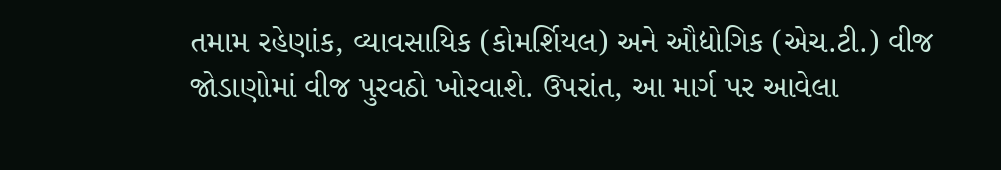તમામ રહેણાંક, વ્યાવસાયિક (કોમર્શિયલ) અને ઔદ્યોગિક (એચ.ટી.) વીજ જોડાણોમાં વીજ પુરવઠો ખોરવાશે. ઉપરાંત, આ માર્ગ પર આવેલા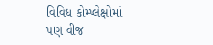વિવિધ કોમ્પ્લેક્ષોમાં પણ વીજ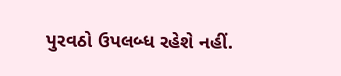પુરવઠો ઉપલબ્ધ રહેશે નહીં.